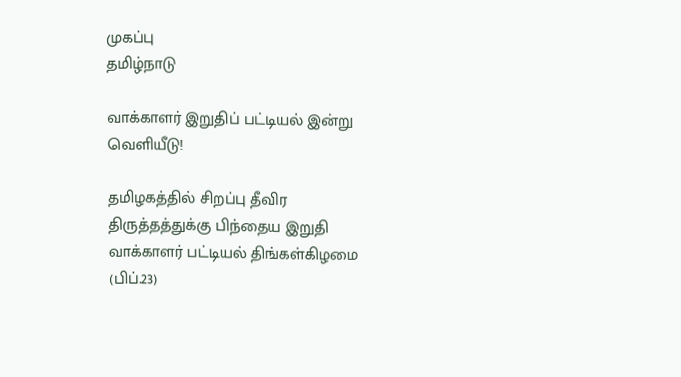முகப்பு
தமிழ்நாடு

வாக்காளர் இறுதிப் பட்டியல் இன்று வெளியீடு!

தமிழகத்தில் சிறப்பு தீவிர திருத்தத்துக்கு பிந்தைய இறுதி வாக்காளர் பட்டியல் திங்கள்கிழமை (பிப்.23)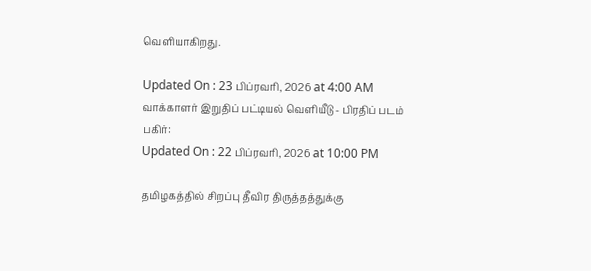வெளியாகிறது.

Updated On : 23 பிப்ரவரி, 2026 at 4:00 AM
வாக்காளர் இறுதிப் பட்டியல் வெளியீடு - பிரதிப் படம்
பகிர்:
Updated On : 22 பிப்ரவரி, 2026 at 10:00 PM

தமிழகத்தில் சிறப்பு தீவிர திருத்தத்துக்கு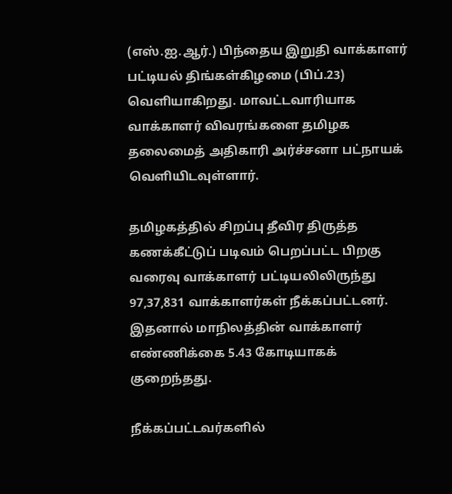(எஸ்.ஐ.ஆர்.) பிந்தைய இறுதி வாக்காளர் பட்டியல் திங்கள்கிழமை (பிப்.23) வெளியாகிறது. மாவட்டவாரியாக வாக்காளர் விவரங்களை தமிழக தலைமைத் அதிகாரி அர்ச்சனா பட்நாயக் வெளியிடவுள்ளார்.

தமிழகத்தில் சிறப்பு தீவிர திருத்த கணக்கீட்டுப் படிவம் பெறப்பட்ட பிறகு வரைவு வாக்காளர் பட்டியலிலிருந்து 97,37,831 வாக்காளர்கள் நீக்கப்பட்டனர். இதனால் மாநிலத்தின் வாக்காளர் எண்ணிக்கை 5.43 கோடியாகக் குறைந்தது.

நீக்கப்பட்டவர்களில்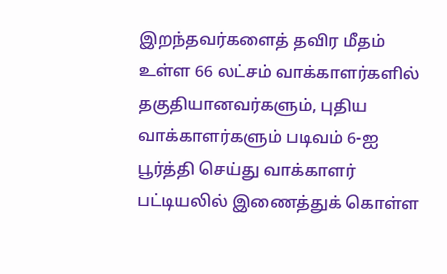இறந்தவர்களைத் தவிர மீதம் உள்ள 66 லட்சம் வாக்காளர்களில் தகுதியானவர்களும், புதிய வாக்காளர்களும் படிவம் 6-ஐ பூர்த்தி செய்து வாக்காளர் பட்டியலில் இணைத்துக் கொள்ள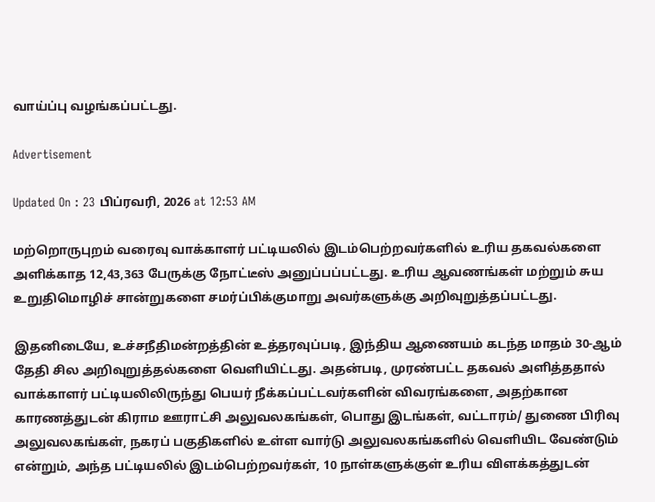வாய்ப்பு வழங்கப்பட்டது.

Advertisement

Updated On : 23 பிப்ரவரி, 2026 at 12:53 AM

மற்றொருபுறம் வரைவு வாக்காளர் பட்டியலில் இடம்பெற்றவர்களில் உரிய தகவல்களை அளிக்காத 12,43,363 பேருக்கு நோட்டீஸ் அனுப்பப்பட்டது. உரிய ஆவணங்கள் மற்றும் சுய உறுதிமொழிச் சான்றுகளை சமர்ப்பிக்குமாறு அவர்களுக்கு அறிவுறுத்தப்பட்டது.

இதனிடையே, உச்சநீதிமன்றத்தின் உத்தரவுப்படி, இந்திய ஆணையம் கடந்த மாதம் 30-ஆம் தேதி சில அறிவுறுத்தல்களை வெளியிட்டது. அதன்படி, முரண்பட்ட தகவல் அளித்ததால் வாக்காளர் பட்டியலிலிருந்து பெயர் நீக்கப்பட்டவர்களின் விவரங்களை, அதற்கான காரணத்துடன் கிராம ஊராட்சி அலுவலகங்கள், பொது இடங்கள், வட்டாரம்/ துணை பிரிவு அலுவலகங்கள், நகரப் பகுதிகளில் உள்ள வார்டு அலுவலகங்களில் வெளியிட வேண்டும் என்றும், அந்த பட்டியலில் இடம்பெற்றவர்கள், 10 நாள்களுக்குள் உரிய விளக்கத்துடன்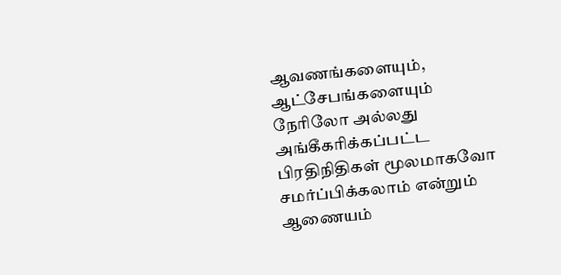ஆவணங்களையும், ஆட்சேபங்களையும் நேரிலோ அல்லது அங்கீகரிக்கப்பட்ட பிரதிநிதிகள் மூலமாகவோ சமர்ப்பிக்கலாம் என்றும் ஆணையம்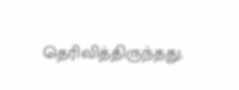தெரிவித்திருந்தது.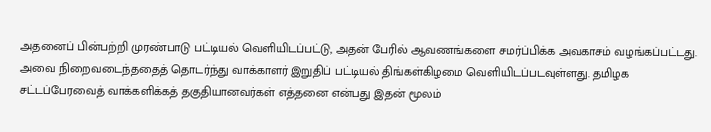அதனைப் பின்பற்றி முரண்பாடு பட்டியல் வெளியிடப்பட்டு, அதன் பேரில் ஆவணங்களை சமர்ப்பிக்க அவகாசம் வழங்கப்பட்டது. அவை நிறைவடைந்ததைத் தொடர்ந்து வாக்காளர் இறுதிப் பட்டியல் திங்கள்கிழமை வெளியிடப்படவுள்ளது. தமிழக சட்டப்பேரவைத் வாக்களிக்கத் தகுதியானவர்கள் எத்தனை என்பது இதன் மூலம்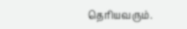தெரியவரும்.